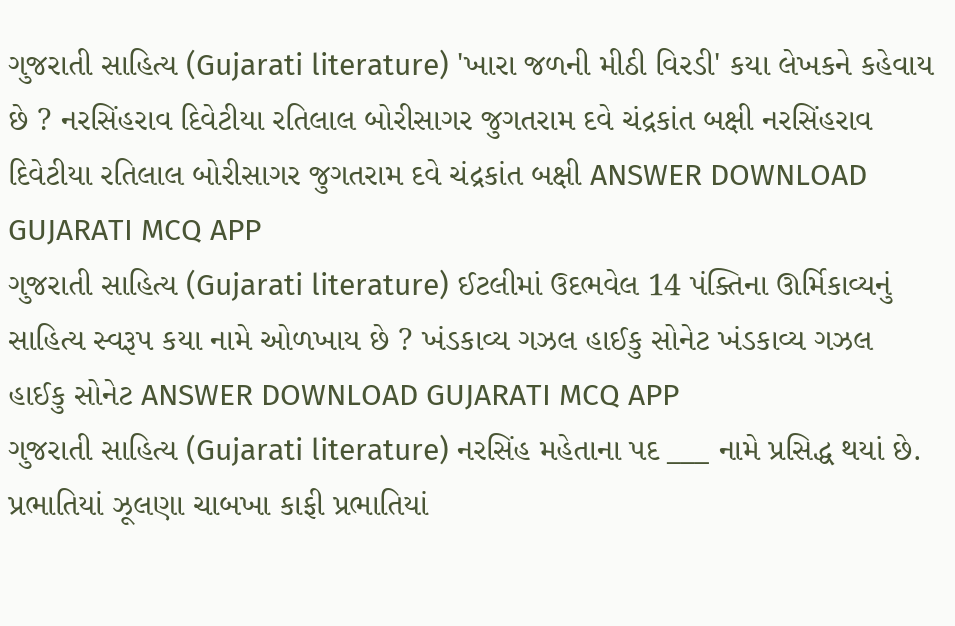ગુજરાતી સાહિત્ય (Gujarati literature) 'ખારા જળની મીઠી વિરડી' કયા લેખકને કહેવાય છે ? નરસિંહરાવ દિવેટીયા રતિલાલ બોરીસાગર જુગતરામ દવે ચંદ્રકાંત બક્ષી નરસિંહરાવ દિવેટીયા રતિલાલ બોરીસાગર જુગતરામ દવે ચંદ્રકાંત બક્ષી ANSWER DOWNLOAD GUJARATI MCQ APP
ગુજરાતી સાહિત્ય (Gujarati literature) ઈટલીમાં ઉદભવેલ 14 પંક્તિના ઊર્મિકાવ્યનું સાહિત્ય સ્વરૂપ કયા નામે ઓળખાય છે ? ખંડકાવ્ય ગઝલ હાઈકુ સોનેટ ખંડકાવ્ય ગઝલ હાઈકુ સોનેટ ANSWER DOWNLOAD GUJARATI MCQ APP
ગુજરાતી સાહિત્ય (Gujarati literature) નરસિંહ મહેતાના પદ ___ નામે પ્રસિદ્ધ થયાં છે. પ્રભાતિયાં ઝૂલણા ચાબખા કાફી પ્રભાતિયાં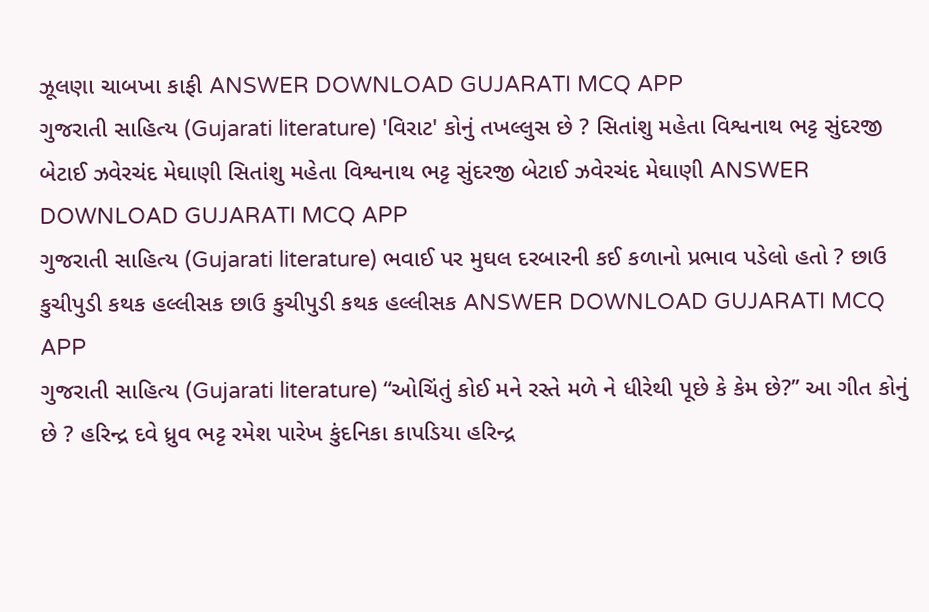ઝૂલણા ચાબખા કાફી ANSWER DOWNLOAD GUJARATI MCQ APP
ગુજરાતી સાહિત્ય (Gujarati literature) 'વિરાટ' કોનું તખલ્લુસ છે ? સિતાંશુ મહેતા વિશ્વનાથ ભટ્ટ સુંદરજી બેટાઈ ઝવેરચંદ મેઘાણી સિતાંશુ મહેતા વિશ્વનાથ ભટ્ટ સુંદરજી બેટાઈ ઝવેરચંદ મેઘાણી ANSWER DOWNLOAD GUJARATI MCQ APP
ગુજરાતી સાહિત્ય (Gujarati literature) ભવાઈ પર મુઘલ દરબારની કઈ કળાનો પ્રભાવ પડેલો હતો ? છાઉ કુચીપુડી કથક હલ્લીસક છાઉ કુચીપુડી કથક હલ્લીસક ANSWER DOWNLOAD GUJARATI MCQ APP
ગુજરાતી સાહિત્ય (Gujarati literature) “ઓચિંતું કોઈ મને રસ્તે મળે ને ધીરેથી પૂછે કે કેમ છે?’’ આ ગીત કોનું છે ? હરિન્દ્ર દવે ધ્રુવ ભટ્ટ રમેશ પારેખ કુંદનિકા કાપડિયા હરિન્દ્ર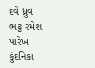દવે ધ્રુવ ભટ્ટ રમેશ પારેખ કુંદનિકા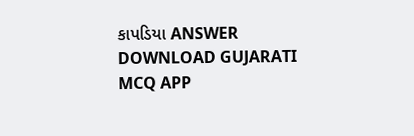કાપડિયા ANSWER DOWNLOAD GUJARATI MCQ APP